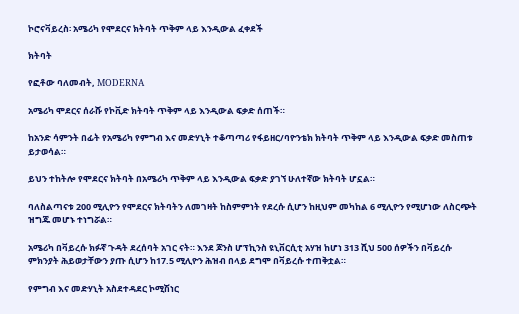ኮሮናቫይረስ፡ አሜሪካ የሞደርና ክትባት ጥቅም ላይ እንዲውል ፈቀደች

ክትባት

የፎቶው ባለመብት, MODERNA

አሜሪካ ሞደርና ሰራሹ የኮቪድ ክትባት ጥቅም ላይ እንዲውል ፍቃድ ሰጠች።

ከአንድ ሳምንት በፊት የአሜሪካ የምግብ እና መድሃኒት ተቆጣጣሪ የፋይዘር/ባዮንቴክ ክትባት ጥቅም ላይ እንዲውል ፍቃድ መስጠቱ ይታወሳል።

ይህን ተከትሎ የሞደርና ክትባት በአሜሪካ ጥቅም ላይ እንዲውል ፍቃድ ያገኘ ሁለተኛው ክትባት ሆኗል።

ባለስልጣናቱ 200 ሚሊዮን የሞደርና ክትባትን ለመገዛት ከስምምነት የደረሱ ሲሆን ከዚህም መካከል 6 ሚሊዮን የሚሆነው ለስርጭት ዝግጁ መሆኑ ተነግሯል።

አሜሪካ በቫይረሱ ክፉኛ ጉዳት ደረሰባት አገር ናት። እንደ ጆንስ ሆፕኪንስ ዩኒቨርሲቲ አሃዝ ከሆነ 313 ሺህ 500 ሰዎችን በቫይረሱ ምክንያት ሕይወታቸውን ያጡ ሲሆን ከ17.5 ሚሊዮን ሕዝብ በላይ ደግሞ በቫይረሱ ተጠቅቷል።

የምግብ እና መድሃኒት አስደተዳደር ኮሚሽነር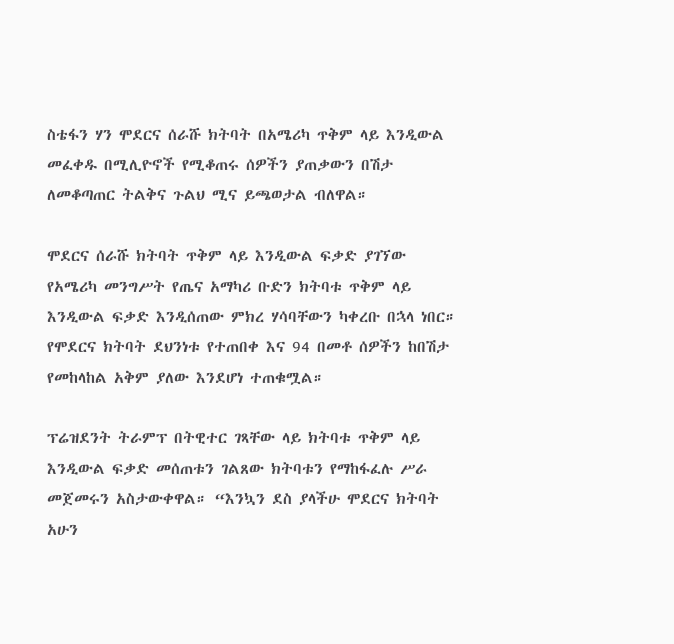ስቴፋን ሃን ሞደርና ሰራሹ ክትባት በአሜሪካ ጥቅም ላይ እንዲውል መፈቀዱ በሚሊዮኖች የሚቆጠሩ ሰዎችን ያጠቃውን በሽታ ለመቆጣጠር ትልቅና ጉልህ ሚና ይጫወታል ብለዋል።

ሞደርና ሰራሹ ክትባት ጥቅም ላይ እንዲውል ፍቃድ ያገኘው የአሜሪካ መንግሥት የጤና አማካሪ ቡድን ክትባቱ ጥቅም ላይ እንዲውል ፍቃድ እንዲሰጠው ምክረ ሃሳባቸውን ካቀረቡ በኋላ ነበር። የሞደርና ክትባት ደህንነቱ የተጠበቀ እና 94 በመቶ ሰዎችን ከበሽታ የመከላከል አቅም ያለው እንደሆነ ተጠቁሟል።

ፕሬዝደንት ትራምፕ በትዊተር ገጻቸው ላይ ክትባቱ ጥቅም ላይ እንዲውል ፍቃድ መሰጠቱን ገልጸው ክትባቱን የማከፋፈሉ ሥራ መጀመሩን አስታውቀዋል። “እንኳን ደስ ያላችሁ ሞደርና ክትባት አሁን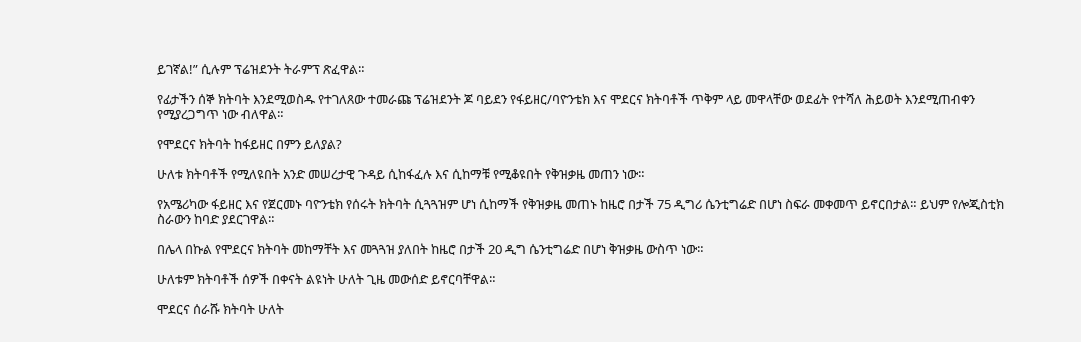ይገኛል!” ሲሉም ፕሬዝደንት ትራምፕ ጽፈዋል።

የፊታችን ሰኞ ክትባት እንደሚወስዱ የተገለጸው ተመራጩ ፕሬዝደንት ጆ ባይደን የፋይዘር/ባዮንቴክ እና ሞደርና ክትባቶች ጥቅም ላይ መዋላቸው ወደፊት የተሻለ ሕይወት እንደሚጠብቀን የሚያረጋግጥ ነው ብለዋል።

የሞደርና ክትባት ከፋይዘር በምን ይለያል?

ሁለቱ ክትባቶች የሚለዩበት አንድ መሠረታዊ ጉዳይ ሲከፋፈሉ እና ሲከማቹ የሚቆዩበት የቅዝቃዜ መጠን ነው።

የአሜሪካው ፋይዘር እና የጀርመኑ ባዮንቴክ የሰሩት ክትባት ሲጓጓዝም ሆነ ሲከማች የቅዝቃዜ መጠኑ ከዜሮ በታች 75 ዲግሪ ሴንቲግሬድ በሆነ ስፍራ መቀመጥ ይኖርበታል። ይህም የሎጂስቲክ ስራውን ከባድ ያደርገዋል።

በሌላ በኩል የሞደርና ክትባት መከማቸት እና መጓጓዝ ያለበት ከዜሮ በታች 20 ዲግ ሴንቲግሬድ በሆነ ቅዝቃዜ ውስጥ ነው።

ሁለቱም ክትባቶች ሰዎች በቀናት ልዩነት ሁለት ጊዜ መውሰድ ይኖርባቸዋል።

ሞደርና ሰራሹ ክትባት ሁለት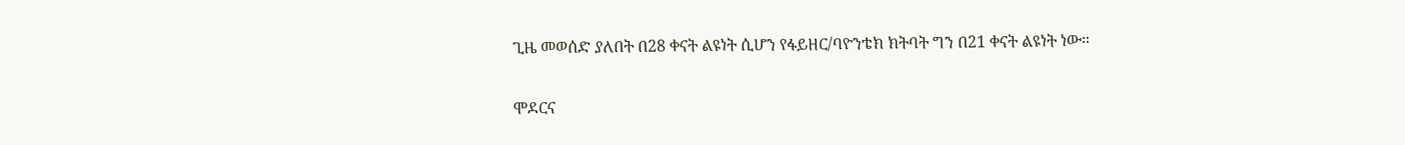ጊዜ መወሰድ ያለበት በ28 ቀናት ልዩነት ሲሆን የፋይዘር/ባዮንቴክ ክትባት ግን በ21 ቀናት ልዩነት ነው።

ሞደርና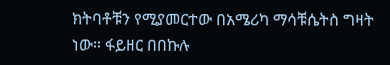ክትባቶቹን የሚያመርተው በአሜሪካ ማሳቹሴትስ ግዛት ነው። ፋይዘር በበኩሉ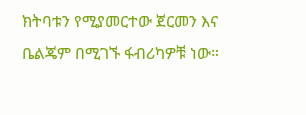ክትባቱን የሚያመርተው ጀርመን እና ቤልጄም በሚገኙ ፋብሪካዎቹ ነው።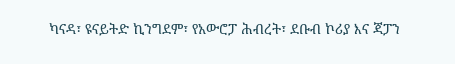ካናዳ፣ ዩናይትድ ኪንግደም፣ የአውሮፓ ሕብረት፣ ደቡብ ኮሪያ እና ጃፓን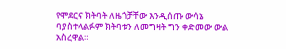የሞደርና ክትባት ለዜጎቻቸው እንዲሰጡ ውሳኔ ባያስተላልፉም ክትባቱን ለመግዛት ግን ቀድመው ውል አስረዋል።